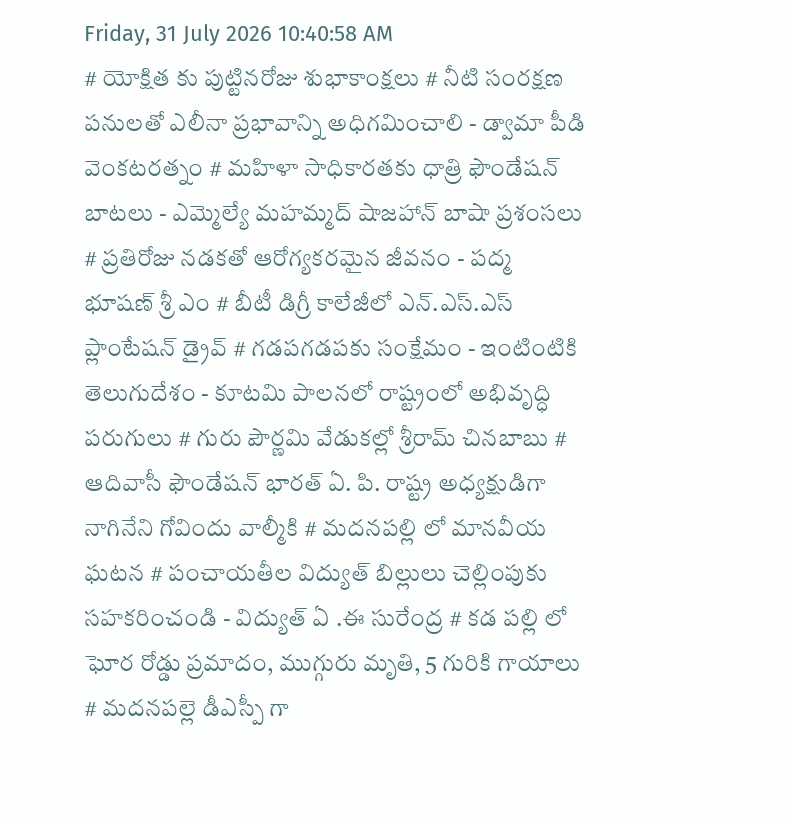Friday, 31 July 2026 10:40:58 AM
# యోక్షిత కు పుట్టినరోజు శుభాకాంక్షలు # నీటి సంరక్షణ పనులతో ఎలీనా ప్రభావాన్ని అధిగమించాలి - డ్వామా పీడి వెంకటరత్నం # మహిళా సాధికారతకు ధాత్రి ఫౌండేషన్ బాటలు - ఎమ్మెల్యే మహమ్మద్ షాజహాన్ బాషా ప్రశంసలు # ప్రతిరోజు నడకతో ఆరోగ్యకరమైన జీవనం - పద్మ భూషణ్ శ్రీ ఎం # బీటీ డిగ్రీ కాలేజీలో ఎన్.ఎస్.ఎస్ ప్లాంటేషన్ డ్రైవ్ # గడపగడపకు సంక్షేమం - ఇంటింటికి తెలుగుదేశం - కూటమి పాలనలో రాష్ట్రంలో అభివృద్ధి పరుగులు # గురు పౌర్ణమి వేడుకల్లో శ్రీరామ్ చినబాబు # ఆదివాసీ ఫౌండేషన్ భారత్ ఏ. పి. రాష్ట్ర అధ్యక్షుడిగా నాగినేని గోవిందు వాల్మీకి # మదనపల్లి లో మానవీయ ఘటన # పంచాయతీల విద్యుత్ బిల్లులు చెల్లింపుకు సహకరించండి - విద్యుత్ ఏ .ఈ సురేంద్ర # కడ పల్లి లో ఘోర రోడ్డు ప్రమాదం, ముగ్గురు మృతి, 5 గురికి గాయాలు # మదనపల్లె డీఎస్పీ గా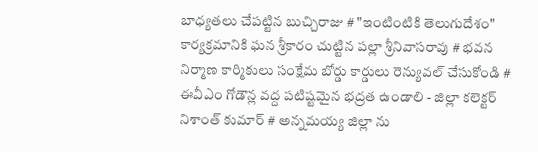బాధ్యతలు చేపట్టిన బుచ్చిరాజు # "ఇంటింటికి తెలుగుదేశం" కార్యక్రమానికి ఘన శ్రీకారం చుట్టిన పల్లా శ్రీనివాసరావు # భవన నిర్మాణ కార్మికులు సంక్షేమ బోర్డు కార్డులు రెన్యువల్ చేసుకోండి # ఈవీఎం గోడౌన్ల వద్ద పటిష్టమైన భద్రత ఉండాలి - జిల్లా కలెక్టర్ నిశాంత్ కుమార్ # అన్నమయ్య జిల్లా ను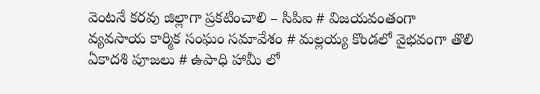వెంటనే కరవు జిల్లాగా ప్రకటించాలి – సిపిఐ # విజయవంతంగా వ్యవసాయ కార్మిక సంఘం సమావేశం # మల్లయ్య కొండలో వైభవంగా తొలి ఏకాదశి పూజలు # ఉపాధి హామీ లో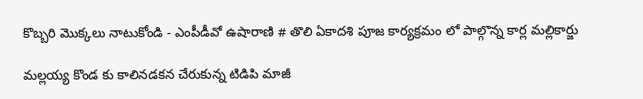కొబ్బరి మొక్కలు నాటుకోండి - ఎంపీడీవో ఉషారాణి # తొలి ఏకాదశి పూజ కార్యక్రమం లో పాల్గొన్న కార్ల మల్లికార్జు

మల్లయ్య కొండ కు కాలినడకన చేరుకున్న టిడిపి మాజీ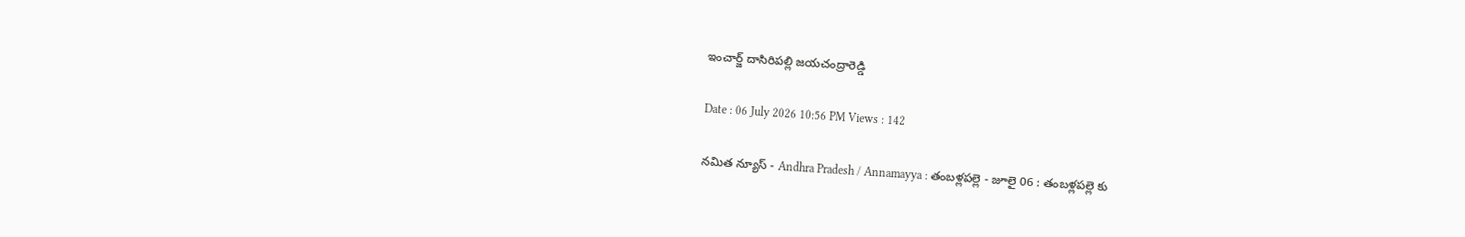ఇంచార్జ్ దాసిరిపల్లి జయచంద్రారెడ్డి

Date : 06 July 2026 10:56 PM Views : 142

నమిత న్యూస్ - Andhra Pradesh / Annamayya : తంబళ్లపల్లె - జూలై 06 : తంబళ్లపల్లె కు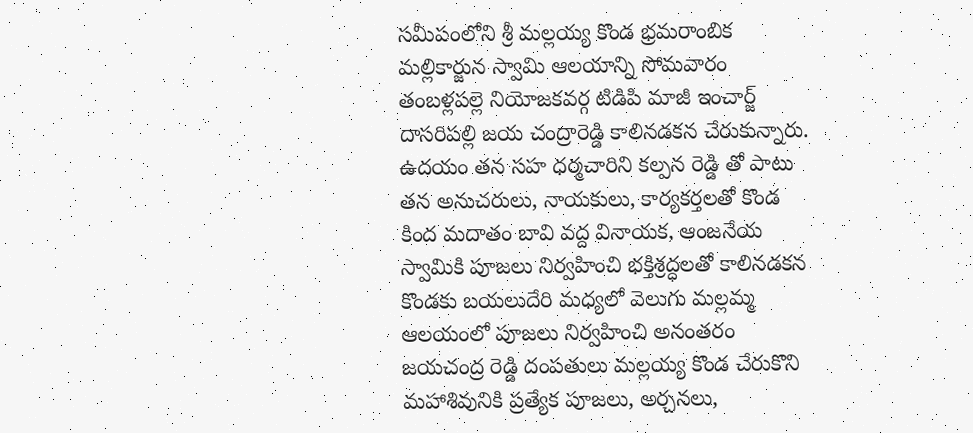సమీపంలోని శ్రీ మల్లయ్య కొండ భ్రమరాంబిక మల్లికార్జున స్వామి ఆలయాన్ని సోమవారం తంబళ్లపల్లె నియోజకవర్గ టిడిపి మాజీ ఇంచార్జ్ దాసరిపల్లి జయ చంద్రారెడ్డి కాలినడకన చేరుకున్నారు. ఉదయం తన సహ ధర్మచారిని కల్పన రెడ్డి తో పాటు తన అనుచరులు, నాయకులు, కార్యకర్తలతో కొండ కింద మదాతం బావి వద్ద వినాయక, ఆంజనేయ స్వామికి పూజలు నిర్వహించి భక్తిశ్రద్ధలతో కాలినడకన కొండకు బయలుదేరి మధ్యలో వెలుగు మల్లమ్మ ఆలయంలో పూజలు నిర్వహించి అనంతరం జయచంద్ర రెడ్డి దంపతులు మల్లయ్య కొండ చేరుకొని మహాశివునికి ప్రత్యేక పూజలు, అర్చనలు,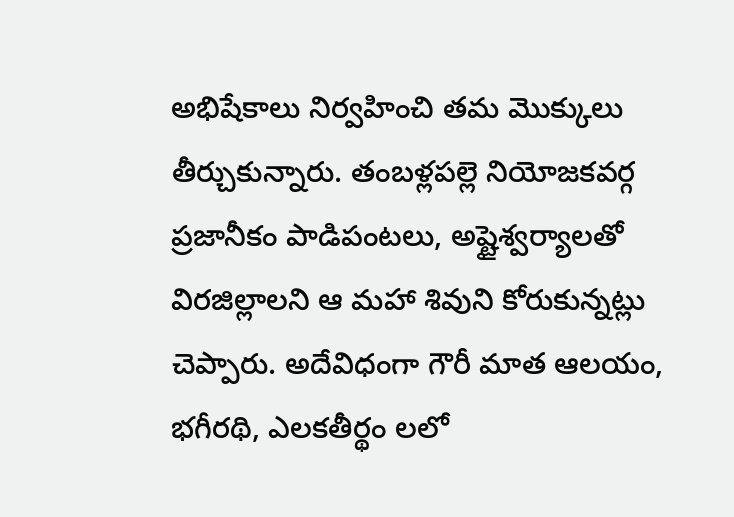అభిషేకాలు నిర్వహించి తమ మొక్కులు తీర్చుకున్నారు. తంబళ్లపల్లె నియోజకవర్గ ప్రజానీకం పాడిపంటలు, అష్టైశ్వర్యాలతో విరజిల్లాలని ఆ మహా శివుని కోరుకున్నట్లు చెప్పారు. అదేవిధంగా గౌరీ మాత ఆలయం, భగీరథి, ఎలకతీర్థం లలో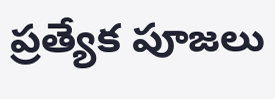ప్రత్యేక పూజలు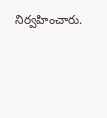నిర్వహించారు.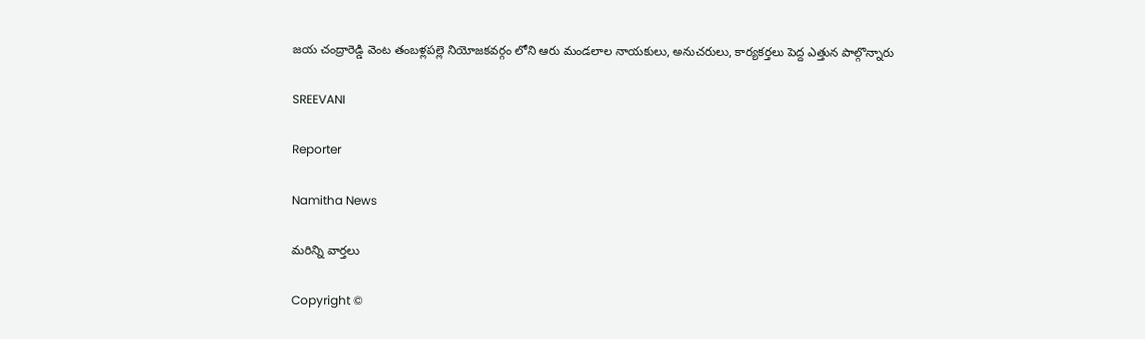జయ చంద్రారెడ్డి వెంట తంబళ్లపల్లె నియోజకవర్గం లోని ఆరు మండలాల నాయకులు, అనుచరులు, కార్యకర్తలు పెద్ద ఎత్తున పాల్గొన్నారు

SREEVANI

Reporter

Namitha News

మరిన్ని వార్తలు

Copyright ©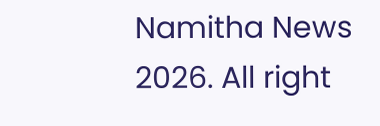Namitha News 2026. All right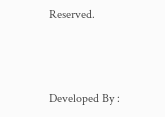Reserved.



Developed By :